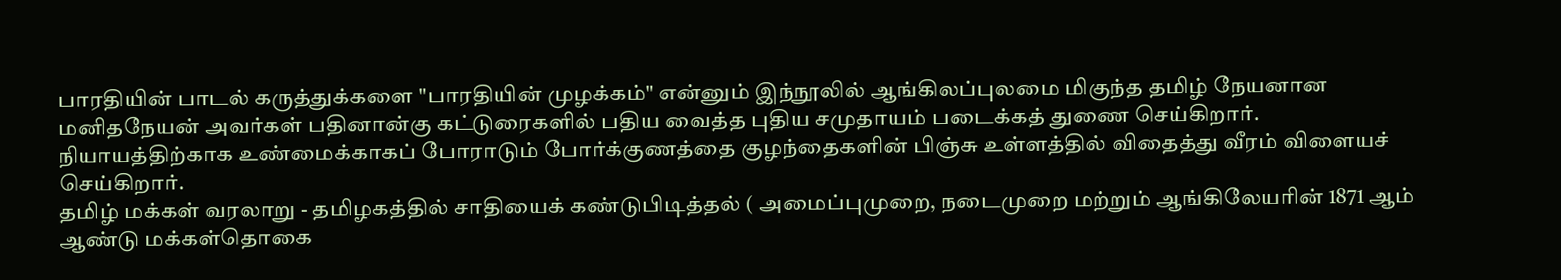பாரதியின் பாடல் கருத்துக்களை "பாரதியின் முழக்கம்" என்னும் இந்நூலில் ஆங்கிலப்புலமை மிகுந்த தமிழ் நேயனான மனிதநேயன் அவர்கள் பதினான்கு கட்டுரைகளில் பதிய வைத்த புதிய சமுதாயம் படைக்கத் துணை செய்கிறார்.
நியாயத்திற்காக உண்மைக்காகப் போராடும் போர்க்குணத்தை குழந்தைகளின் பிஞ்சு உள்ளத்தில் விதைத்து வீரம் விளையச் செய்கிறார்.
தமிழ் மக்கள் வரலாறு - தமிழகத்தில் சாதியைக் கண்டுபிடித்தல் ( அமைப்புமுறை, நடைமுறை மற்றும் ஆங்கிலேயரின் 1871 ஆம் ஆண்டு மக்கள்தொகை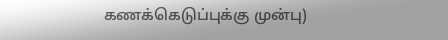கணக்கெடுப்புக்கு முன்பு)